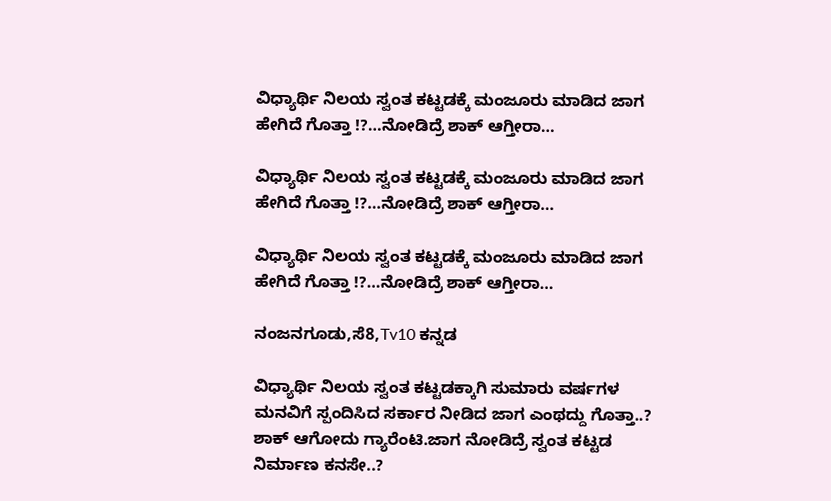ವಿಧ್ಯಾರ್ಥಿ ನಿಲಯ ಸ್ವಂತ ಕಟ್ಟಡಕ್ಕೆ ಮಂಜೂರು ಮಾಡಿದ ಜಾಗ ಹೇಗಿದೆ ಗೊತ್ತಾ !?…ನೋಡಿದ್ರೆ ಶಾಕ್ ಆಗ್ತೀರಾ…

ವಿಧ್ಯಾರ್ಥಿ ನಿಲಯ ಸ್ವಂತ ಕಟ್ಟಡಕ್ಕೆ ಮಂಜೂರು ಮಾಡಿದ ಜಾಗ ಹೇಗಿದೆ ಗೊತ್ತಾ !?…ನೋಡಿದ್ರೆ ಶಾಕ್ ಆಗ್ತೀರಾ…

ವಿಧ್ಯಾರ್ಥಿ ನಿಲಯ ಸ್ವಂತ ಕಟ್ಟಡಕ್ಕೆ ಮಂಜೂರು ಮಾಡಿದ ಜಾಗ ಹೇಗಿದೆ ಗೊತ್ತಾ !?…ನೋಡಿದ್ರೆ ಶಾಕ್ ಆಗ್ತೀರಾ…

ನಂಜನಗೂಡು,ಸೆ8,Tv10 ಕನ್ನಡ

ವಿಧ್ಯಾರ್ಥಿ ನಿಲಯ ಸ್ವಂತ ಕಟ್ಟಡಕ್ಕಾಗಿ ಸುಮಾರು ವರ್ಷಗಳ ಮನವಿಗೆ ಸ್ಪಂದಿಸಿದ ಸರ್ಕಾರ ನೀಡಿದ ಜಾಗ ಎಂಥದ್ದು ಗೊತ್ತಾ..? ಶಾಕ್ ಆಗೋದು ಗ್ಯಾರೆಂಟಿ.ಜಾಗ ನೋಡಿದ್ರೆ ಸ್ವಂತ ಕಟ್ಟಡ ನಿರ್ಮಾಣ ಕನಸೇ..?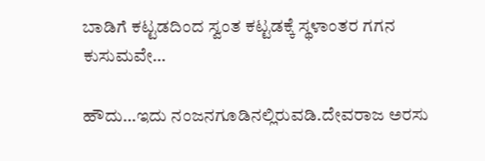ಬಾಡಿಗೆ ಕಟ್ಟಡದಿಂದ ಸ್ವಂತ ಕಟ್ಟಡಕ್ಕೆ ಸ್ಥಳಾಂತರ ಗಗನ ಕುಸುಮವೇ…

ಹೌದು…ಇದು ನಂಜನಗೂಡಿನಲ್ಲಿರುವಡಿ.ದೇವರಾಜ ಅರಸು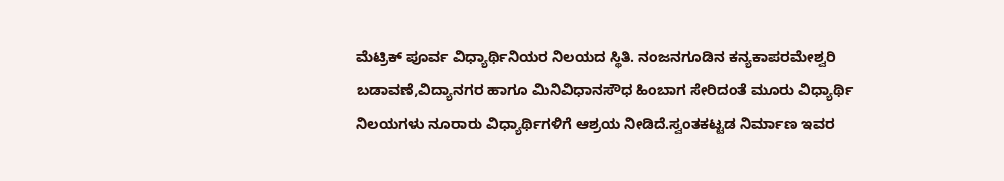ಮೆಟ್ರಿಕ್ ಪೂರ್ವ ವಿಧ್ಯಾರ್ಥಿನಿಯರ ನಿಲಯದ ಸ್ಥಿತಿ. ನಂಜನಗೂಡಿನ ಕನ್ಯಕಾಪರಮೇಶ್ವರಿ ಬಡಾವಣೆ,ವಿದ್ಯಾನಗರ ಹಾಗೂ ಮಿನಿವಿಧಾನಸೌಧ ಹಿಂಬಾಗ ಸೇರಿದಂತೆ ಮೂರು ವಿಧ್ಯಾರ್ಥಿ ನಿಲಯಗಳು ನೂರಾರು ವಿಧ್ಯಾರ್ಥಿಗಳಿಗೆ ಆಶ್ರಯ ನೀಡಿದೆ.ಸ್ವಂತಕಟ್ಟಡ ನಿರ್ಮಾಣ ಇವರ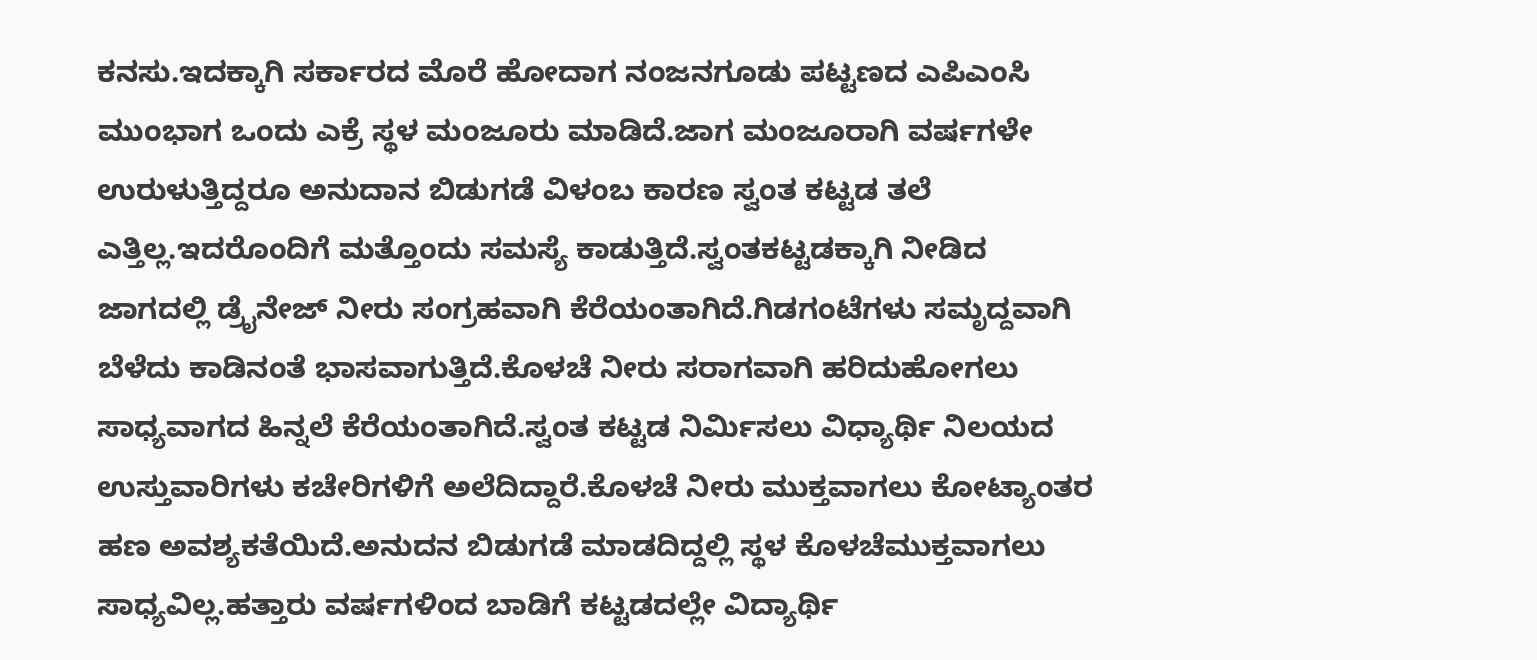ಕನಸು.ಇದಕ್ಕಾಗಿ ಸರ್ಕಾರದ ಮೊರೆ ಹೋದಾಗ ನಂಜನಗೂಡು ಪಟ್ಟಣದ ಎಪಿಎಂಸಿ ಮುಂಭಾಗ ಒಂದು ಎಕ್ರೆ ಸ್ಥಳ ಮಂಜೂರು ಮಾಡಿದೆ.ಜಾಗ ಮಂಜೂರಾಗಿ ವರ್ಷಗಳೇ ಉರುಳುತ್ತಿದ್ದರೂ ಅನುದಾನ ಬಿಡುಗಡೆ ವಿಳಂಬ ಕಾರಣ ಸ್ವಂತ ಕಟ್ಟಡ ತಲೆ ಎತ್ತಿಲ್ಲ.ಇದರೊಂದಿಗೆ ಮತ್ತೊಂದು ಸಮಸ್ಯೆ ಕಾಡುತ್ತಿದೆ.ಸ್ವಂತಕಟ್ಟಡಕ್ಕಾಗಿ ನೀಡಿದ ಜಾಗದಲ್ಲಿ ಡ್ರೈನೇಜ್ ನೀರು ಸಂಗ್ರಹವಾಗಿ ಕೆರೆಯಂತಾಗಿದೆ.ಗಿಡಗಂಟೆಗಳು ಸಮೃದ್ದವಾಗಿ ಬೆಳೆದು ಕಾಡಿನಂತೆ ಭಾಸವಾಗುತ್ತಿದೆ.ಕೊಳಚೆ ನೀರು ಸರಾಗವಾಗಿ ಹರಿದುಹೋಗಲು ಸಾಧ್ಯವಾಗದ ಹಿನ್ನಲೆ ಕೆರೆಯಂತಾಗಿದೆ.ಸ್ವಂತ ಕಟ್ಟಡ ನಿರ್ಮಿಸಲು ವಿಧ್ಯಾರ್ಥಿ ನಿಲಯದ ಉಸ್ತುವಾರಿಗಳು ಕಚೇರಿಗಳಿಗೆ ಅಲೆದಿದ್ದಾರೆ.ಕೊಳಚೆ ನೀರು ಮುಕ್ತವಾಗಲು ಕೋಟ್ಯಾಂತರ ಹಣ ಅವಶ್ಯಕತೆಯಿದೆ.ಅನುದನ ಬಿಡುಗಡೆ ಮಾಡದಿದ್ದಲ್ಲಿ ಸ್ಥಳ ಕೊಳಚೆಮುಕ್ತವಾಗಲು ಸಾಧ್ಯವಿಲ್ಲ.ಹತ್ತಾರು ವರ್ಷಗಳಿಂದ ಬಾಡಿಗೆ ಕಟ್ಟಡದಲ್ಲೇ ವಿದ್ಯಾರ್ಥಿ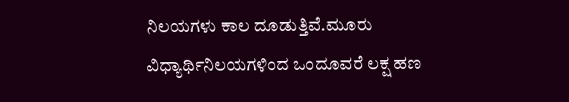ನಿಲಯಗಳು ಕಾಲ ದೂಡುತ್ತಿವೆ.ಮೂರು ವಿಧ್ಯಾರ್ಥಿನಿಲಯಗಳಿಂದ ಒಂದೂವರೆ ಲಕ್ಷ ಹಣ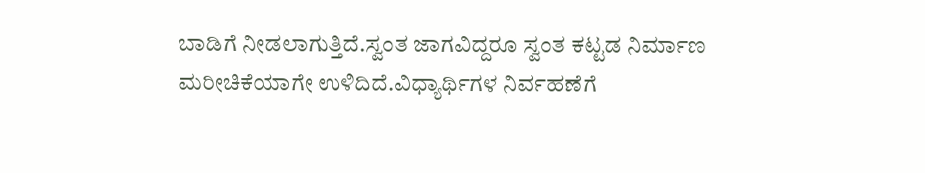ಬಾಡಿಗೆ ನೀಡಲಾಗುತ್ತಿದೆ.ಸ್ವಂತ ಜಾಗವಿದ್ದರೂ ಸ್ವಂತ ಕಟ್ಟಡ ನಿರ್ಮಾಣ ಮರೀಚಿಕೆಯಾಗೇ ಉಳಿದಿದೆ.ವಿಧ್ಯಾರ್ಥಿಗಳ ನಿರ್ವಹಣೆಗೆ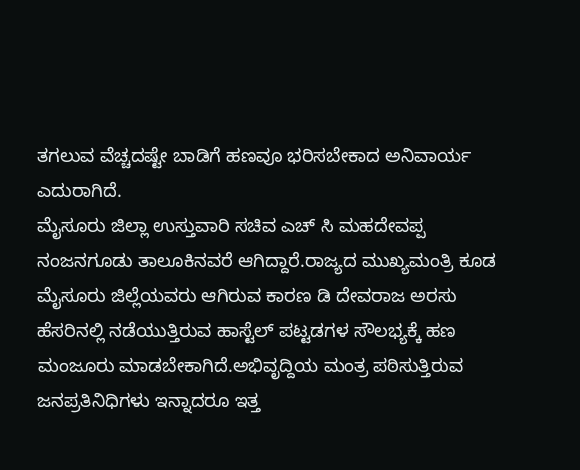ತಗಲುವ ವೆಚ್ಚದಷ್ಟೇ ಬಾಡಿಗೆ ಹಣವೂ ಭರಿಸಬೇಕಾದ ಅನಿವಾರ್ಯ ಎದುರಾಗಿದೆ.
ಮೈಸೂರು ಜಿಲ್ಲಾ ಉಸ್ತುವಾರಿ ಸಚಿವ ಎಚ್ ಸಿ ಮಹದೇವಪ್ಪ ನಂಜನಗೂಡು ತಾಲೂಕಿನವರೆ ಆಗಿದ್ದಾರೆ.ರಾಜ್ಯದ ಮುಖ್ಯಮಂತ್ರಿ ಕೂಡ ಮೈಸೂರು ಜಿಲ್ಲೆಯವರು ಆಗಿರುವ ಕಾರಣ ಡಿ ದೇವರಾಜ ಅರಸು ಹೆಸರಿನಲ್ಲಿ ನಡೆಯುತ್ತಿರುವ ಹಾಸ್ಟೆಲ್ ಪಟ್ಟಡಗಳ ಸೌಲಭ್ಯಕ್ಕೆ ಹಣ ಮಂಜೂರು ಮಾಡಬೇಕಾಗಿದೆ.ಅಭಿವೃದ್ದಿಯ ಮಂತ್ರ ಪಠಿಸುತ್ತಿರುವ ಜನಪ್ರತಿನಿಧಿಗಳು ಇನ್ನಾದರೂ ಇತ್ತ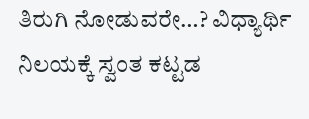ತಿರುಗಿ ನೋಡುವರೇ…? ವಿಧ್ಯಾರ್ಥಿ ನಿಲಯಕ್ಕೆ ಸ್ವಂತ ಕಟ್ಟಡ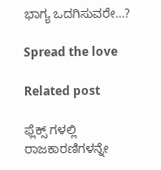ಭಾಗ್ಯ ಒದಗಿಸುವರೇ…?

Spread the love

Related post

ಫ್ಲೆಕ್ಸ್ ಗಳಲ್ಲಿ ರಾಜಕಾರಣಿಗಳನ್ನೇ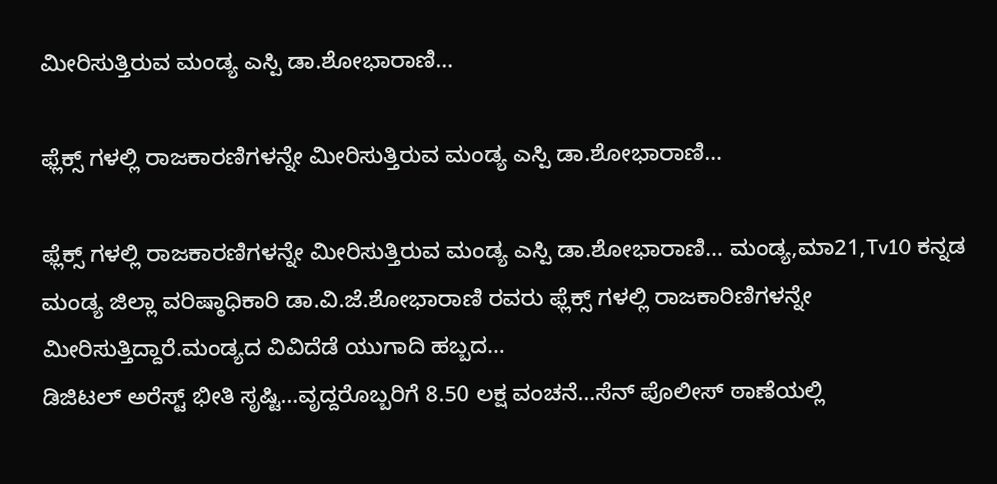ಮೀರಿಸುತ್ತಿರುವ ಮಂಡ್ಯ ಎಸ್ಪಿ ಡಾ.ಶೋಭಾರಾಣಿ…

ಫ್ಲೆಕ್ಸ್ ಗಳಲ್ಲಿ ರಾಜಕಾರಣಿಗಳನ್ನೇ ಮೀರಿಸುತ್ತಿರುವ ಮಂಡ್ಯ ಎಸ್ಪಿ ಡಾ.ಶೋಭಾರಾಣಿ…

ಫ್ಲೆಕ್ಸ್ ಗಳಲ್ಲಿ ರಾಜಕಾರಣಿಗಳನ್ನೇ ಮೀರಿಸುತ್ತಿರುವ ಮಂಡ್ಯ ಎಸ್ಪಿ ಡಾ.ಶೋಭಾರಾಣಿ… ಮಂಡ್ಯ,ಮಾ21,Tv10 ಕನ್ನಡ ಮಂಡ್ಯ ಜಿಲ್ಲಾ ವರಿಷ್ಠಾಧಿಕಾರಿ ಡಾ.ವಿ.ಜೆ.ಶೋಭಾರಾಣಿ ರವರು ಫ್ಲೆಕ್ಸ್ ಗಳಲ್ಲಿ ರಾಜಕಾರಿಣಿಗಳನ್ನೇ ಮೀರಿಸುತ್ತಿದ್ದಾರೆ.ಮಂಡ್ಯದ ವಿವಿದೆಡೆ ಯುಗಾದಿ ಹಬ್ಬದ…
ಡಿಜಿಟಲ್ ಅರೆಸ್ಟ್ ಭೀತಿ ಸೃಷ್ಟಿ…ವೃದ್ದರೊಬ್ಬರಿಗೆ 8.50 ಲಕ್ಷ ವಂಚನೆ…ಸೆನ್ ಪೊಲೀಸ್ ಠಾಣೆಯಲ್ಲಿ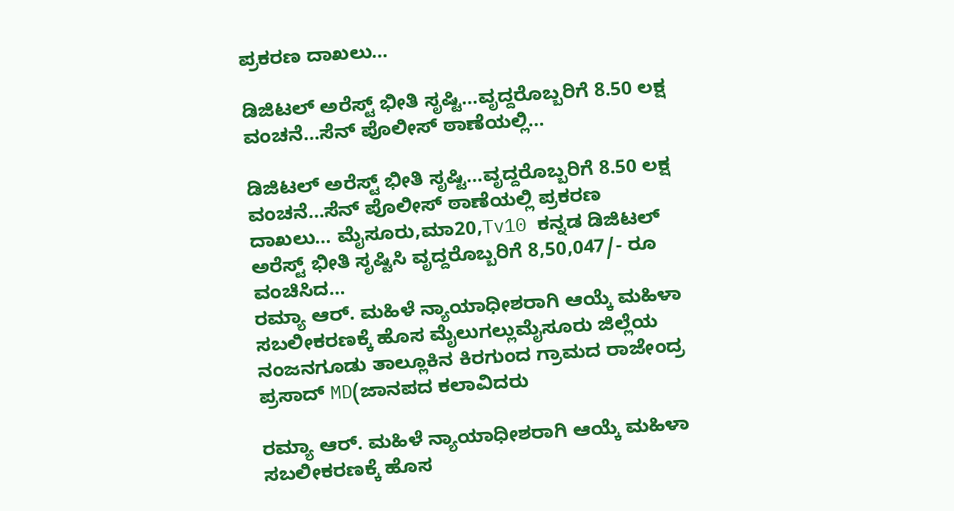ಪ್ರಕರಣ ದಾಖಲು…

ಡಿಜಿಟಲ್ ಅರೆಸ್ಟ್ ಭೀತಿ ಸೃಷ್ಟಿ…ವೃದ್ದರೊಬ್ಬರಿಗೆ 8.50 ಲಕ್ಷ ವಂಚನೆ…ಸೆನ್ ಪೊಲೀಸ್ ಠಾಣೆಯಲ್ಲಿ…

ಡಿಜಿಟಲ್ ಅರೆಸ್ಟ್ ಭೀತಿ ಸೃಷ್ಟಿ…ವೃದ್ದರೊಬ್ಬರಿಗೆ 8.50 ಲಕ್ಷ ವಂಚನೆ…ಸೆನ್ ಪೊಲೀಸ್ ಠಾಣೆಯಲ್ಲಿ ಪ್ರಕರಣ ದಾಖಲು… ಮೈಸೂರು,ಮಾ20,Tv10 ಕನ್ನಡ ಡಿಜಿಟಲ್ ಅರೆಸ್ಟ್ ಭೀತಿ ಸೃಷ್ಟಿಸಿ ವೃದ್ದರೊಬ್ಬರಿಗೆ 8,50,047/- ರೂ ವಂಚಿಸಿದ…
ರಮ್ಯಾ ಆರ್. ಮಹಿಳೆ ನ್ಯಾಯಾಧೀಶರಾಗಿ ಆಯ್ಕೆ ಮಹಿಳಾ ಸಬಲೀಕರಣಕ್ಕೆ ಹೊಸ ಮೈಲುಗಲ್ಲುಮೈಸೂರು ಜಿಲ್ಲೆಯ ನಂಜನಗೂಡು ತಾಲ್ಲೂಕಿನ ಕಿರಗುಂದ ಗ್ರಾಮದ ರಾಜೇಂದ್ರ ಪ್ರಸಾದ್ MD(ಜಾನಪದ ಕಲಾವಿದರು

ರಮ್ಯಾ ಆರ್. ಮಹಿಳೆ ನ್ಯಾಯಾಧೀಶರಾಗಿ ಆಯ್ಕೆ ಮಹಿಳಾ ಸಬಲೀಕರಣಕ್ಕೆ ಹೊಸ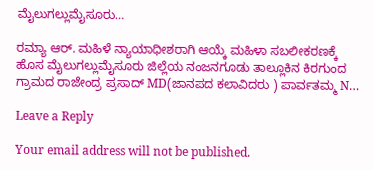ಮೈಲುಗಲ್ಲುಮೈಸೂರು…

ರಮ್ಯಾ ಆರ್. ಮಹಿಳೆ ನ್ಯಾಯಾಧೀಶರಾಗಿ ಆಯ್ಕೆ ಮಹಿಳಾ ಸಬಲೀಕರಣಕ್ಕೆ ಹೊಸ ಮೈಲುಗಲ್ಲುಮೈಸೂರು ಜಿಲ್ಲೆಯ ನಂಜನಗೂಡು ತಾಲ್ಲೂಕಿನ ಕಿರಗುಂದ ಗ್ರಾಮದ ರಾಜೇಂದ್ರ ಪ್ರಸಾದ್ MD(ಜಾನಪದ ಕಲಾವಿದರು ) ಪಾರ್ವತಮ್ಮ N…

Leave a Reply

Your email address will not be published.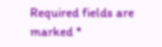Required fields are marked *